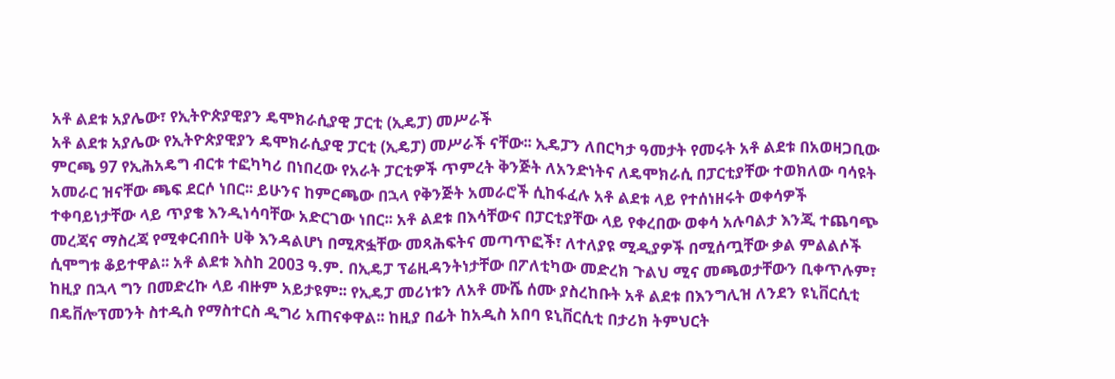አቶ ልደቱ አያሌው፣ የኢትዮጵያዊያን ዴሞክራሲያዊ ፓርቲ (ኢዴፓ) መሥራች
አቶ ልደቱ አያሌው የኢትዮጵያዊያን ዴሞክራሲያዊ ፓርቲ (ኢዴፓ) መሥራች ናቸው፡፡ ኢዴፓን ለበርካታ ዓመታት የመሩት አቶ ልደቱ በአወዛጋቢው ምርጫ 97 የኢሕአዴግ ብርቱ ተፎካካሪ በነበረው የአራት ፓርቲዎች ጥምረት ቅንጅት ለአንድነትና ለዴሞክራሲ በፓርቲያቸው ተወክለው ባሳዩት አመራር ዝናቸው ጫፍ ደርሶ ነበር፡፡ ይሁንና ከምርጫው በኋላ የቅንጅት አመራሮች ሲከፋፈሉ አቶ ልደቱ ላይ የተሰነዘሩት ወቀሳዎች ተቀባይነታቸው ላይ ጥያቄ እንዲነሳባቸው አድርገው ነበር፡፡ አቶ ልደቱ በእሳቸውና በፓርቲያቸው ላይ የቀረበው ወቀሳ አሉባልታ እንጂ ተጨባጭ መረጃና ማስረጃ የሚቀርብበት ሀቅ እንዳልሆነ በሚጽፏቸው መጻሕፍትና መጣጥፎች፣ ለተለያዩ ሚዲያዎች በሚሰጧቸው ቃል ምልልሶች ሲሞግቱ ቆይተዋል፡፡ አቶ ልደቱ እስከ 2003 ዓ.ም. በኢዴፓ ፕሬዚዳንትነታቸው በፖለቲካው መድረክ ጉልህ ሚና መጫወታቸውን ቢቀጥሉም፣ ከዚያ በኋላ ግን በመድረኩ ላይ ብዙም አይታዩም፡፡ የኢዴፓ መሪነቱን ለአቶ ሙሼ ሰሙ ያስረከቡት አቶ ልደቱ በእንግሊዝ ለንደን ዩኒቨርሲቲ በዴቨሎፕመንት ስተዲስ የማስተርስ ዲግሪ አጠናቀዋል፡፡ ከዚያ በፊት ከአዲስ አበባ ዩኒቨርሲቲ በታሪክ ትምህርት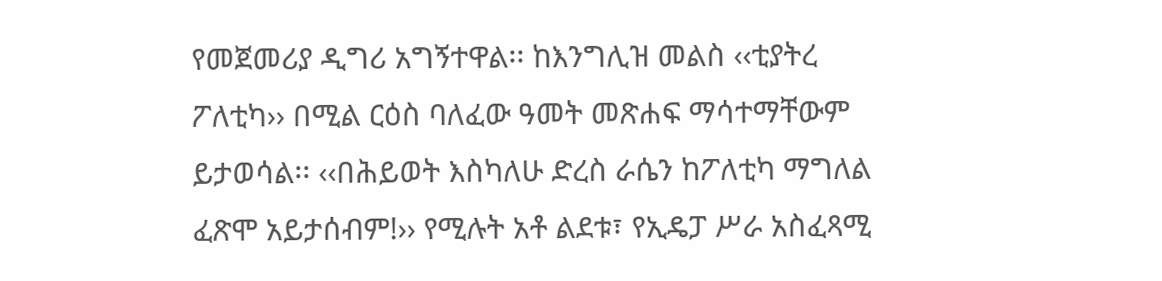የመጀመሪያ ዲግሪ አግኝተዋል፡፡ ከእንግሊዝ መልስ ‹‹ቲያትረ ፖለቲካ›› በሚል ርዕስ ባለፈው ዓመት መጽሐፍ ማሳተማቸውም ይታወሳል፡፡ ‹‹በሕይወት እስካለሁ ድረስ ራሴን ከፖለቲካ ማግለል ፈጽሞ አይታሰብም!›› የሚሉት አቶ ልደቱ፣ የኢዴፓ ሥራ አስፈጻሚ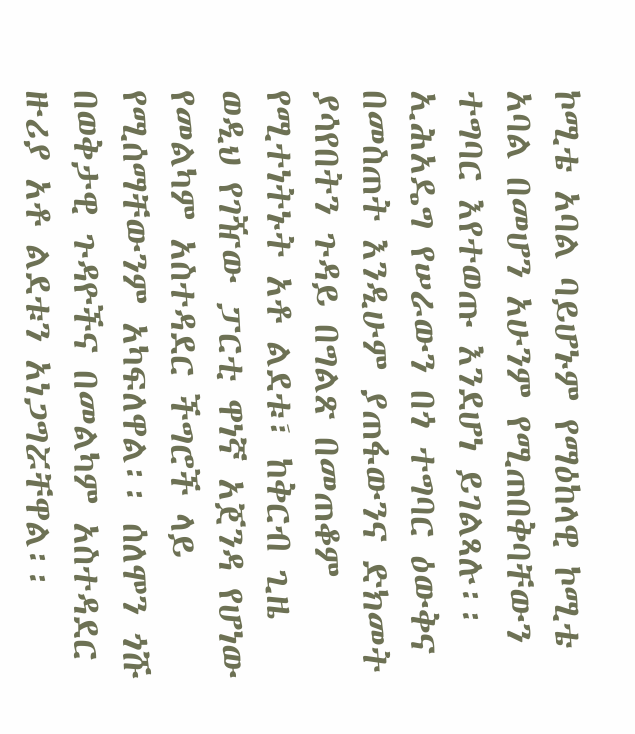ኮሚቴ አባል ባይሆኑም የማዕከላዊ ኮሚቴ አባል በመሆን አሁንም የሚጠበቅባቸውን ተግባር እየተወጡ እንደሆነ ይገልጻሉ፡፡ ኢሕአዴግ የሠራውን በጎ ተግባር ዕውቅና በመስጠት እንዲሁም ያጠፋውንና ድክመት ያሳየበትን ጉዳይ በግልጽ በመጠቆም የሚተነትኑት አቶ ልደቱ፣ ከቅርብ ጊዜ ወዲህ የገዥው ፓርቲ ዋነኛ አጀንዳ የሆነው የመልካም አስተዳደር ችግሮች ላይ የሚሰማቸውንም አካፍለዋል፡፡ ሰለሞን ጎሹ በወቅታዊ ጉዳዮችና በመልካም አስተዳደር ዙሪያ አቶ ልደቱን አነጋግሯቸዋል፡፡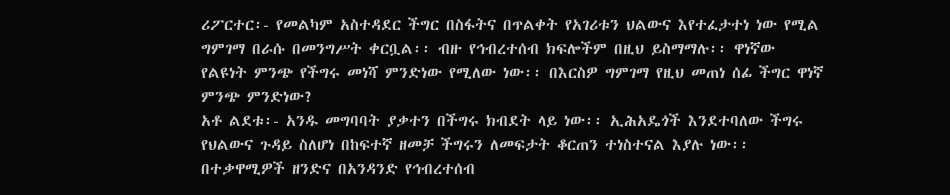ሪፖርተር፡- የመልካም አስተዳደር ችግር በስፋትና በጥልቀት የአገሪቱን ህልውና እየተፈታተነ ነው የሚል ግምገማ በራሱ በመንግሥት ቀርቧል፡፡ ብዙ የኅብረተሰብ ክፍሎችም በዚህ ይስማማሉ፡፡ ዋነኛው የልዩነት ምንጭ የችግሩ መነሻ ምንድነው የሚለው ነው፡፡ በእርስዎ ግምገማ የዚህ መጠነ ሰፊ ችግር ዋነኛ ምንጭ ምንድነው?
አቶ ልደቱ፡- አንዱ መግባባት ያቃተን በችግሩ ክብደት ላይ ነው፡፡ ኢሕአዴጎች እንደተባለው ችግሩ የህልውና ጉዳይ ስለሆነ በከፍተኛ ዘመቻ ችግሩን ለመፍታት ቆርጠን ተነስተናል እያሉ ነው፡፡ በተቃዋሚዎች ዘንድና በአንዳንድ የኅብረተሰብ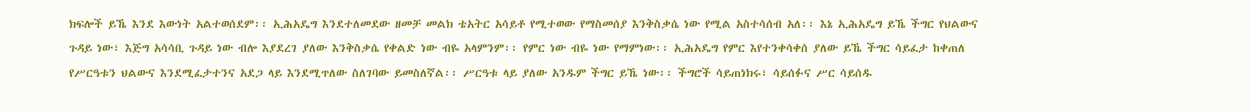ክፍሎች ይኼ እንደ እውነት አልተወሰደም፡፡ ኢሕአዴግ እንደተለመደው ዘመቻ መልክ ቴአትር አሳይቶ የሚተወው የማስመሰያ እንቅስቃሴ ነው የሚል አስተሳሰብ አለ፡፡ እኔ ኢሕአዴግ ይኼ ችግር የህልውና ጉዳይ ነው፣ እጅግ አሳሳቢ ጉዳይ ነው ብሎ እያደረገ ያለው እንቅስቃሴ የቀልድ ነው ብዬ አላምንም፡፡ የምር ነው ብዬ ነው የማምነው፡፡ ኢሕአዴግ የምር እየተንቀሳቀሰ ያለው ይኼ ችግር ሳይፈታ ከቀጠለ የሥርዓቱን ህልውና እንደሚፈታተንና አደጋ ላይ እንደሚጥለው ስለገባው ይመስለኛል፡፡ ሥርዓቱ ላይ ያለው አንዱም ችግር ይኼ ነው፡፡ ችግሮች ሳይጠነክሩ፣ ሳይሰፉና ሥር ሳይሰዱ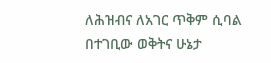ለሕዝብና ለአገር ጥቅም ሲባል በተገቢው ወቅትና ሁኔታ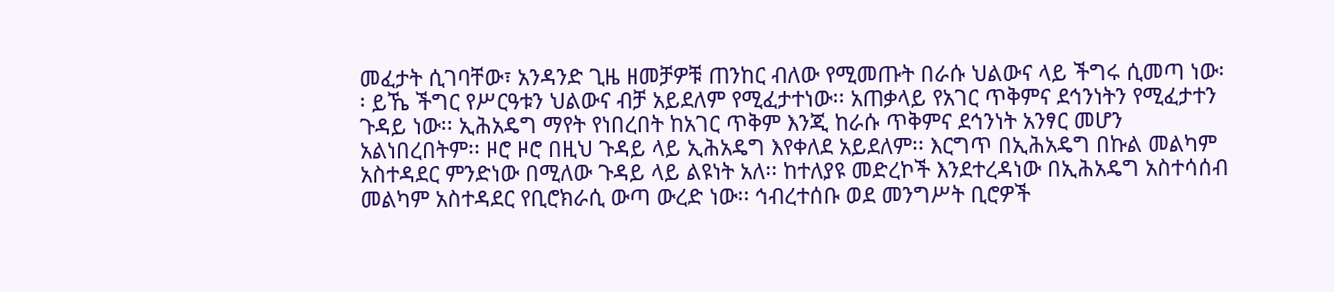መፈታት ሲገባቸው፣ አንዳንድ ጊዜ ዘመቻዎቹ ጠንከር ብለው የሚመጡት በራሱ ህልውና ላይ ችግሩ ሲመጣ ነው፡፡ ይኼ ችግር የሥርዓቱን ህልውና ብቻ አይደለም የሚፈታተነው፡፡ አጠቃላይ የአገር ጥቅምና ደኅንነትን የሚፈታተን ጉዳይ ነው፡፡ ኢሕአዴግ ማየት የነበረበት ከአገር ጥቅም እንጂ ከራሱ ጥቅምና ደኅንነት አንፃር መሆን አልነበረበትም፡፡ ዞሮ ዞሮ በዚህ ጉዳይ ላይ ኢሕአዴግ እየቀለደ አይደለም፡፡ እርግጥ በኢሕአዴግ በኩል መልካም አስተዳደር ምንድነው በሚለው ጉዳይ ላይ ልዩነት አለ፡፡ ከተለያዩ መድረኮች እንደተረዳነው በኢሕአዴግ አስተሳሰብ መልካም አስተዳደር የቢሮክራሲ ውጣ ውረድ ነው፡፡ ኅብረተሰቡ ወደ መንግሥት ቢሮዎች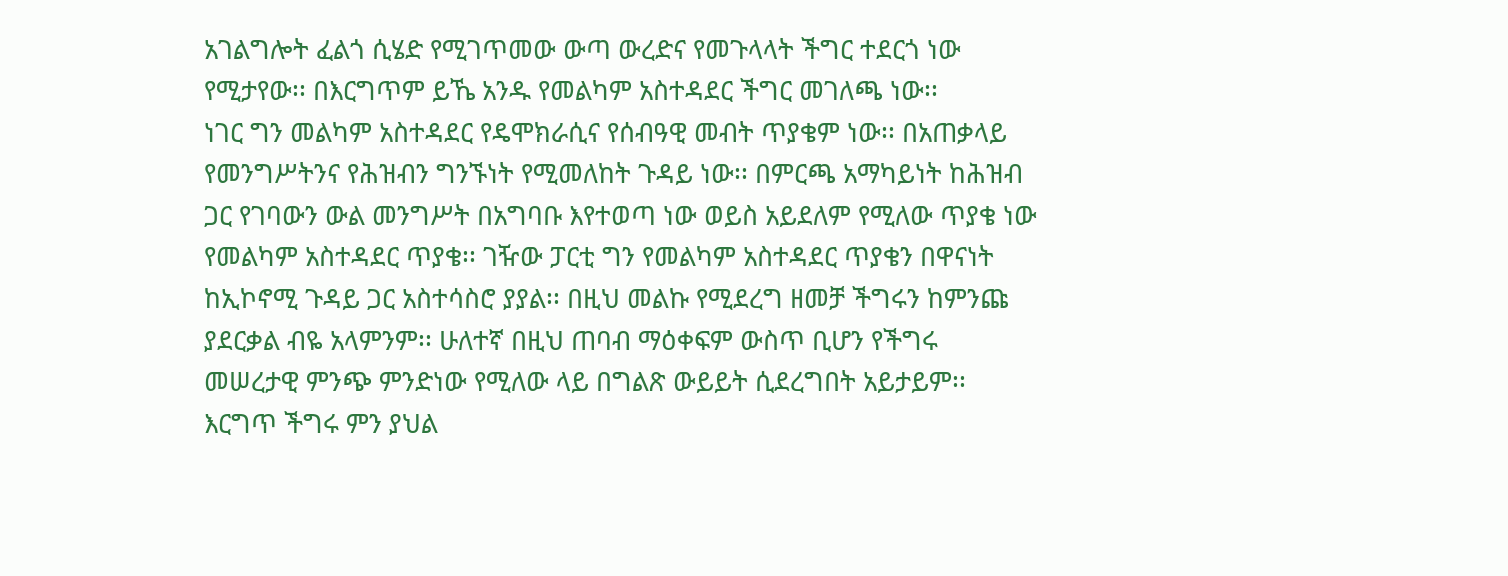አገልግሎት ፈልጎ ሲሄድ የሚገጥመው ውጣ ውረድና የመጉላላት ችግር ተደርጎ ነው የሚታየው፡፡ በእርግጥም ይኼ አንዱ የመልካም አስተዳደር ችግር መገለጫ ነው፡፡
ነገር ግን መልካም አስተዳደር የዴሞክራሲና የሰብዓዊ መብት ጥያቄም ነው፡፡ በአጠቃላይ የመንግሥትንና የሕዝብን ግንኙነት የሚመለከት ጉዳይ ነው፡፡ በምርጫ አማካይነት ከሕዝብ ጋር የገባውን ውል መንግሥት በአግባቡ እየተወጣ ነው ወይስ አይደለም የሚለው ጥያቄ ነው የመልካም አስተዳደር ጥያቄ፡፡ ገዥው ፓርቲ ግን የመልካም አስተዳደር ጥያቄን በዋናነት ከኢኮኖሚ ጉዳይ ጋር አስተሳስሮ ያያል፡፡ በዚህ መልኩ የሚደረግ ዘመቻ ችግሩን ከምንጩ ያደርቃል ብዬ አላምንም፡፡ ሁለተኛ በዚህ ጠባብ ማዕቀፍም ውስጥ ቢሆን የችግሩ መሠረታዊ ምንጭ ምንድነው የሚለው ላይ በግልጽ ውይይት ሲደረግበት አይታይም፡፡ እርግጥ ችግሩ ምን ያህል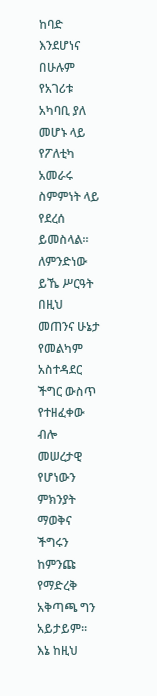ከባድ እንደሆነና በሁሉም የአገሪቱ አካባቢ ያለ መሆኑ ላይ የፖለቲካ አመራሩ ስምምነት ላይ የደረሰ ይመስላል፡፡ ለምንድነው ይኼ ሥርዓት በዚህ መጠንና ሁኔታ የመልካም አስተዳደር ችግር ውስጥ የተዘፈቀው ብሎ መሠረታዊ የሆነውን ምክንያት ማወቅና ችግሩን ከምንጩ የማድረቅ አቅጣጫ ግን አይታይም፡፡ እኔ ከዚህ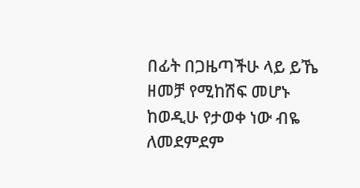በፊት በጋዜጣችሁ ላይ ይኼ ዘመቻ የሚከሽፍ መሆኑ ከወዲሁ የታወቀ ነው ብዬ ለመደምደም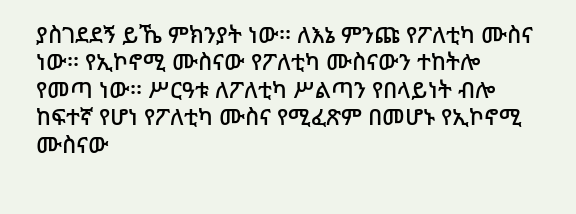ያስገደደኝ ይኼ ምክንያት ነው፡፡ ለእኔ ምንጩ የፖለቲካ ሙስና ነው፡፡ የኢኮኖሚ ሙስናው የፖለቲካ ሙስናውን ተከትሎ የመጣ ነው፡፡ ሥርዓቱ ለፖለቲካ ሥልጣን የበላይነት ብሎ ከፍተኛ የሆነ የፖለቲካ ሙስና የሚፈጽም በመሆኑ የኢኮኖሚ ሙስናው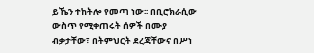ይኼን ተከትሎ የመጣ ነው፡፡ በቢሮክራሲው ውስጥ የሚቀጠሩት ሰዎች በሙያ ብቃታቸው፣ በትምህርት ደረጃቸውና በሥነ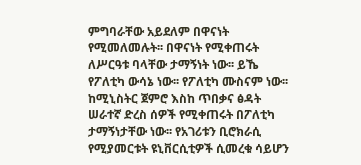ምግባራቸው አይደለም በዋናነት የሚመለመሉት፡፡ በዋናነት የሚቀጠሩት ለሥርዓቱ ባላቸው ታማኝነት ነው፡፡ ይኼ የፖለቲካ ውሳኔ ነው፡፡ የፖለቲካ ሙስናም ነው፡፡ ከሚኒስትር ጀምሮ እስከ ጥበቃና ፅዳት ሠራተኛ ድረስ ሰዎች የሚቀጠሩት በፖለቲካ ታማኝነታቸው ነው፡፡ የአገሪቱን ቢሮክራሲ የሚያመርቱት ዩኒቨርሲቲዎች ሲመረቁ ሳይሆን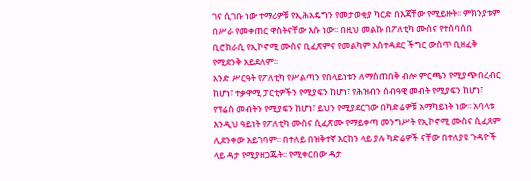ገና ሲገቡ ነው ተማሪዎቹ የኢሕአዴግን የመታወቂያ ካርድ በእጃቸው የሚይዙት፡፡ ምክንያቱም በሥራ የመቀጠር ዋስትናቸው እሱ ነው፡፡ በዚህ መልኩ በፖለቲካ ሙስና የተሰባሰበ ቢሮክራሲ የኢኮኖሚ ሙስና ቢፈጽምና የመልካም አስተዳደር ችግር ውስጥ ቢዘፈቅ የሚደንቅ አይደለም፡፡
አንድ ሥርዓት የፖለቲካ የሥልጣን የበላይነቱን ለማስጠበቅ ብሎ ምርጫን የሚያጭበረብር ከሆነ፣ ተቃዋሚ ፓርቲዎችን የሚያፍን ከሆነ፣ የሕዝብን ሰብዓዊ መብት የሚያፍን ከሆነ፣ የፕሬስ መብትን የሚያፍን ከሆነ፣ ይህን የሚያደርገው በካድሬዎቹ አማካይነት ነው፡፡ አባላቱ እንዲህ ዓይነት የፖለቲካ ሙስና ሲፈጽሙ የማይቀጣ መንግሥት የኢኮኖሚ ሙስና ሲፈጸም ሊደንቀው አይገባም፡፡ በተለይ በዝቅተኛ እርከን ላይ ያሉ ካድሬዎች ናቸው በተለያዩ ጉዳዮች ላይ ዳታ የሚያዘጋጁት፡፡ የሚቀርበው ዳታ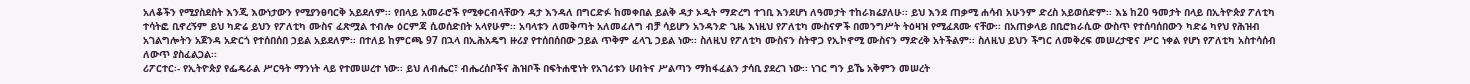አለቆችን የሚያስደስት እንጂ እውነታውን የሚያንፀባርቅ አይደለም፡፡ የበላይ አመራሮች የሚቀርብላቸውን ዳታ እንዳለ በግርድፉ ከመቀበል ይልቅ ዳታ ኦዲት ማድረግ ተገቢ እንደሆነ ለዓመታት ተከራክሬያለሁ፡፡ ይህ እንደ ጠቃሚ ሐሳብ አሁንም ድረስ አይወሰድም፡፡ እኔ ከ20 ዓመታት በላይ በኢትዮጵያ ፖለቲካ ተሳትፎ ቢኖረኝም ይህ ካድሬ ይህን የፖለቲካ ሙስና ፈጽሟል ተብሎ ዕርምጃ ሲወሰድበት አላየሁም፡፡ አባላቱን ለመቅጣት አለመፈለግ ብቻ ሳይሆን አንዳንድ ጊዜ እነዚህ የፖለቲካ ሙስናዎች በመንግሥት ትዕዛዝ የሚፈጸሙ ናቸው፡፡ በአጠቃላይ በቢሮክራሲው ውስጥ የተሰባሰበውን ካድሬ ካየህ የሕዝብ አገልግሎትን አጀንዳ አድርጎ የተሰበሰበ ኃይል አይደለም፡፡ በተለይ ከምርጫ 97 በኋላ በኢሕአዴግ ዙሪያ የተሰበሰበው ኃይል ጥቅም ፈላጊ ኃይል ነው፡፡ ስለዚህ የፖለቲካ ሙስናን ስትዋጋ የኢኮኖሚ ሙስናን ማድረቅ አትችልም፡፡ ስለዚህ ይህን ችግር ለመቅረፍ መሠረታዊና ሥር ነቀል የሆነ የፖለቲካ አስተሳሰብ ለውጥ ያስፈልጋል፡፡
ሪፖርተር፡- የኢትዮጵያ የፌዴራል ሥርዓት ማንነት ላይ የተመሠረተ ነው፡፡ ይህ ለብሔር፣ ብሔረሰቦችና ሕዝቦች በፍትሐዊነት የአገሪቱን ሀብትና ሥልጣን ማከፋፈልን ታሳቢ ያደረገ ነው፡፡ ነገር ግን ይኼ አቅምን መሠረት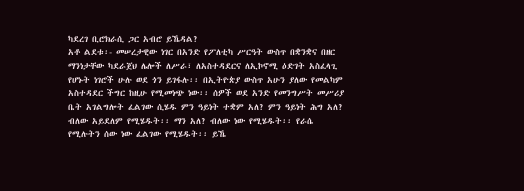ካደረገ ቢሮክራሲ ጋር አብሮ ይኼዳል?
አቶ ልደቱ፡- መሠረታዊው ነገር በአንድ የፖለቲካ ሥርዓት ውስጥ በቋንቋና በዘር ማንነታቸው ካደራጀህ ሌሎች ለሥራ፣ ለአስተዳደርና ለኢኮኖሚ ዕድገት አስፈላጊ የሆኑት ነገሮች ሁሉ ወደ ጎን ይገፋሉ፡፡ በኢትዮጵያ ውስጥ አሁን ያለው የመልካም አስተዳደር ችግር ከዚሁ የሚመነጭ ነው፡፡ ሰዎች ወደ አንድ የመንግሥት መሥሪያ ቤት አገልግሎት ፈልገው ሲሄዱ ምን ዓይነት ተቋም አለ? ምን ዓይነት ሕግ አለ? ብለው አይደለም የሚሄዱት፡፡ ማን አለ? ብለው ነው የሚሄዱት፡፡ የራሴ የሚሉትን ሰው ነው ፈልገው የሚሄዱት፡፡ ይኼ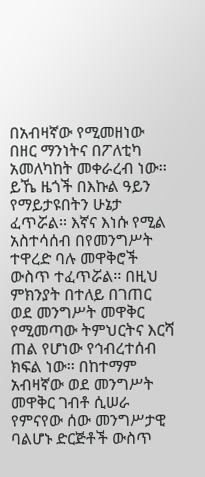በአብዛኛው የሚመዘነው በዘር ማንነትና በፖለቲካ አመለካከት መቀራረብ ነው፡፡ ይኼ ዜጎች በእኩል ዓይን የማይታዩበትን ሁኔታ ፈጥሯል፡፡ እኛና እነሱ የሚል አስተሳሰብ በየመንግሥት ተዋረድ ባሉ መዋቅሮች ውስጥ ተፈጥሯል፡፡ በዚህ ምክንያት በተለይ በገጠር ወደ መንግሥት መዋቅር የሚመጣው ትምህርትና እርሻ ጠል የሆነው የኅብረተሰብ ክፍል ነው፡፡ በከተማም አብዛኛው ወደ መንግሥት መዋቅር ገብቶ ሲሠራ የምናየው ሰው መንግሥታዊ ባልሆኑ ድርጅቶች ውስጥ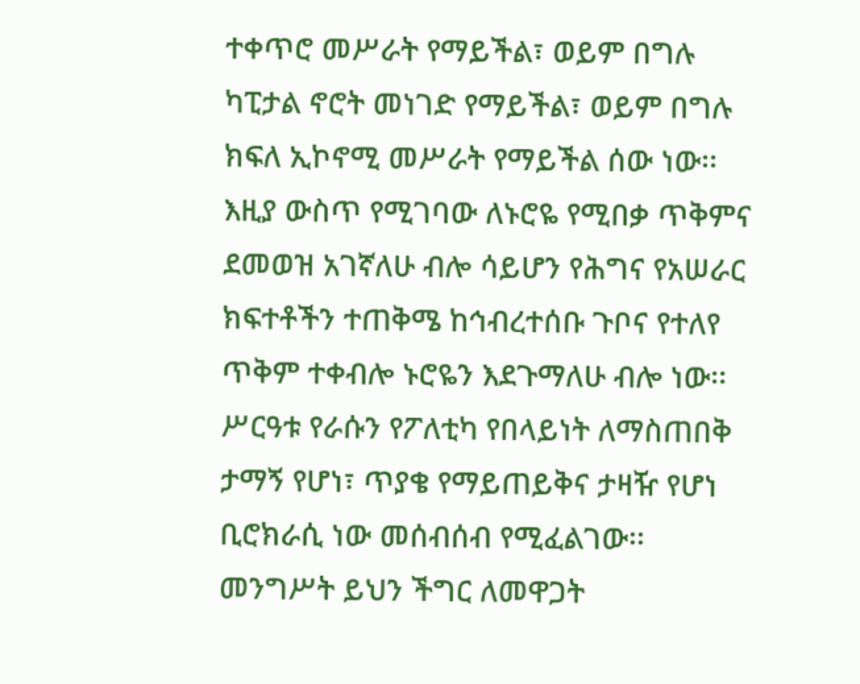ተቀጥሮ መሥራት የማይችል፣ ወይም በግሉ ካፒታል ኖሮት መነገድ የማይችል፣ ወይም በግሉ ክፍለ ኢኮኖሚ መሥራት የማይችል ሰው ነው፡፡ እዚያ ውስጥ የሚገባው ለኑሮዬ የሚበቃ ጥቅምና ደመወዝ አገኛለሁ ብሎ ሳይሆን የሕግና የአሠራር ክፍተቶችን ተጠቅሜ ከኅብረተሰቡ ጉቦና የተለየ ጥቅም ተቀብሎ ኑሮዬን እደጉማለሁ ብሎ ነው፡፡ ሥርዓቱ የራሱን የፖለቲካ የበላይነት ለማስጠበቅ ታማኝ የሆነ፣ ጥያቄ የማይጠይቅና ታዛዥ የሆነ ቢሮክራሲ ነው መሰብሰብ የሚፈልገው፡፡ መንግሥት ይህን ችግር ለመዋጋት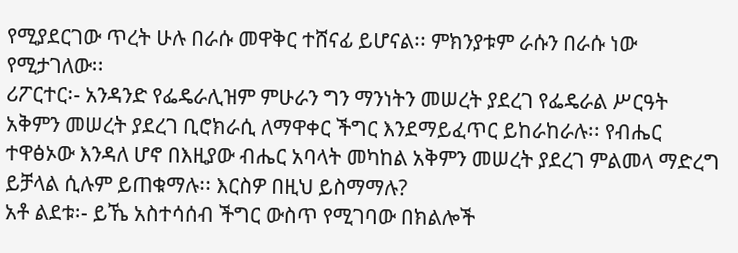የሚያደርገው ጥረት ሁሉ በራሱ መዋቅር ተሸናፊ ይሆናል፡፡ ምክንያቱም ራሱን በራሱ ነው የሚታገለው፡፡
ሪፖርተር፡- አንዳንድ የፌዴራሊዝም ምሁራን ግን ማንነትን መሠረት ያደረገ የፌዴራል ሥርዓት አቅምን መሠረት ያደረገ ቢሮክራሲ ለማዋቀር ችግር እንደማይፈጥር ይከራከራሉ፡፡ የብሔር ተዋፅኦው እንዳለ ሆኖ በእዚያው ብሔር አባላት መካከል አቅምን መሠረት ያደረገ ምልመላ ማድረግ ይቻላል ሲሉም ይጠቁማሉ፡፡ እርስዎ በዚህ ይስማማሉ?
አቶ ልደቱ፡- ይኼ አስተሳሰብ ችግር ውስጥ የሚገባው በክልሎች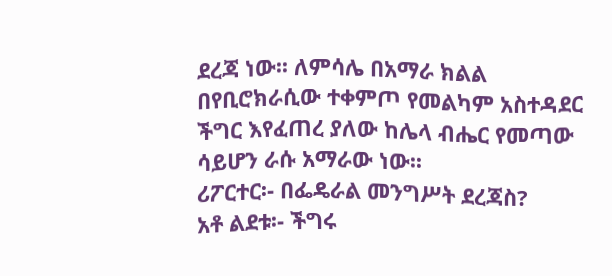ደረጃ ነው፡፡ ለምሳሌ በአማራ ክልል በየቢሮክራሲው ተቀምጦ የመልካም አስተዳደር ችግር እየፈጠረ ያለው ከሌላ ብሔር የመጣው ሳይሆን ራሱ አማራው ነው፡፡
ሪፖርተር፡- በፌዴራል መንግሥት ደረጃስ?
አቶ ልደቱ፡- ችግሩ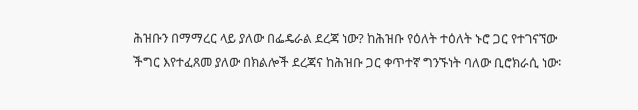ሕዝቡን በማማረር ላይ ያለው በፌዴራል ደረጃ ነው? ከሕዝቡ የዕለት ተዕለት ኑሮ ጋር የተገናኘው ችግር እየተፈጸመ ያለው በክልሎች ደረጃና ከሕዝቡ ጋር ቀጥተኛ ግንኙነት ባለው ቢሮክራሲ ነው፡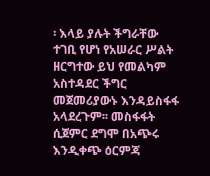፡ እላይ ያሉት ችግራቸው ተገቢ የሆነ የአሠራር ሥልት ዘርግተው ይህ የመልካም አስተዳደር ችግር መጀመሪያውኑ እንዳይስፋፋ አላደረጉም፡፡ መስፋፋት ሲጀምር ደግሞ በአጭሩ እንዲቀጭ ዕርምጃ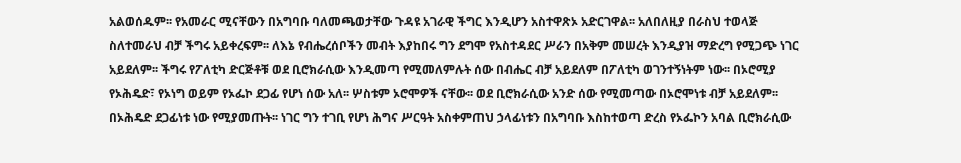አልወሰዱም፡፡ የአመራር ሚናቸውን በአግባቡ ባለመጫወታቸው ጉዳዩ አገራዊ ችግር እንዲሆን አስተዋጽኦ አድርገዋል፡፡ አለበለዚያ በራስህ ተወላጅ ስለተመራህ ብቻ ችግሩ አይቀረፍም፡፡ ለእኔ የብሔረሰቦችን መብት እያከበሩ ግን ደግሞ የአስተዳደር ሥራን በአቅም መሠረት እንዲያዝ ማድረግ የሚጋጭ ነገር አይደለም፡፡ ችግሩ የፖለቲካ ድርጅቶቹ ወደ ቢሮክራሲው እንዲመጣ የሚመለምሉት ሰው በብሔር ብቻ አይደለም በፖለቲካ ወገንተኝነትም ነው፡፡ በኦሮሚያ የኦሕዴድ፣ የኦነግ ወይም የኦፌኮ ደጋፊ የሆነ ሰው አለ፡፡ ሦስቱም ኦሮሞዎች ናቸው፡፡ ወደ ቢሮክራሲው አንድ ሰው የሚመጣው በኦሮሞነቱ ብቻ አይደለም፡፡ በኦሕዴድ ደጋፊነቱ ነው የሚያመጡት፡፡ ነገር ግን ተገቢ የሆነ ሕግና ሥርዓት አስቀምጠህ ኃላፊነቱን በአግባቡ እስከተወጣ ድረስ የኦፌኮን አባል ቢሮክራሲው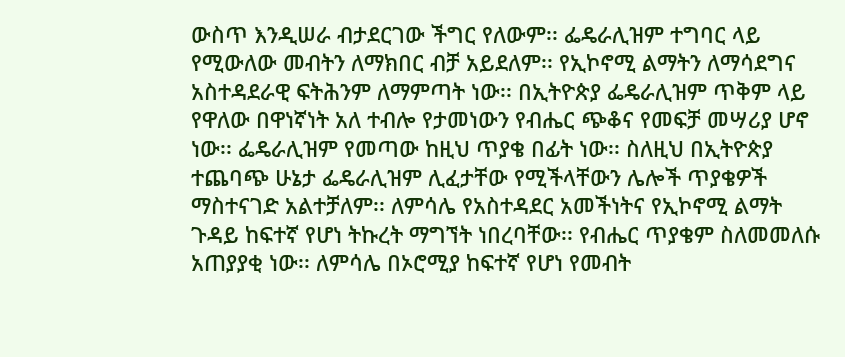ውስጥ እንዲሠራ ብታደርገው ችግር የለውም፡፡ ፌዴራሊዝም ተግባር ላይ የሚውለው መብትን ለማክበር ብቻ አይደለም፡፡ የኢኮኖሚ ልማትን ለማሳደግና አስተዳደራዊ ፍትሕንም ለማምጣት ነው፡፡ በኢትዮጵያ ፌዴራሊዝም ጥቅም ላይ የዋለው በዋነኛነት አለ ተብሎ የታመነውን የብሔር ጭቆና የመፍቻ መሣሪያ ሆኖ ነው፡፡ ፌዴራሊዝም የመጣው ከዚህ ጥያቄ በፊት ነው፡፡ ስለዚህ በኢትዮጵያ ተጨባጭ ሁኔታ ፌዴራሊዝም ሊፈታቸው የሚችላቸውን ሌሎች ጥያቄዎች ማስተናገድ አልተቻለም፡፡ ለምሳሌ የአስተዳደር አመችነትና የኢኮኖሚ ልማት ጉዳይ ከፍተኛ የሆነ ትኩረት ማግኘት ነበረባቸው፡፡ የብሔር ጥያቄም ስለመመለሱ አጠያያቂ ነው፡፡ ለምሳሌ በኦሮሚያ ከፍተኛ የሆነ የመብት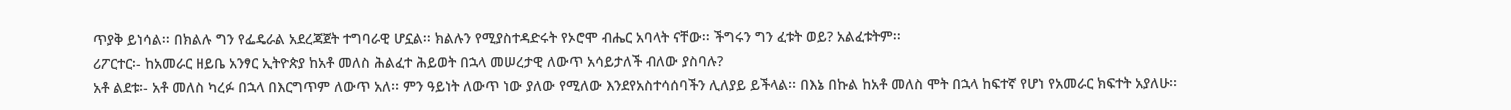ጥያቅ ይነሳል፡፡ በክልሉ ግን የፌዴራል አደረጃጀት ተግባራዊ ሆኗል፡፡ ክልሉን የሚያስተዳድሩት የኦሮሞ ብሔር አባላት ናቸው፡፡ ችግሩን ግን ፈቱት ወይ? አልፈቱትም፡፡
ሪፖርተር፡- ከአመራር ዘይቤ አንፃር ኢትዮጵያ ከአቶ መለስ ሕልፈተ ሕይወት በኋላ መሠረታዊ ለውጥ አሳይታለች ብለው ያስባሉ?
አቶ ልደቱ፡- አቶ መለስ ካረፉ በኋላ በእርግጥም ለውጥ አለ፡፡ ምን ዓይነት ለውጥ ነው ያለው የሚለው እንደየአስተሳሰባችን ሊለያይ ይችላል፡፡ በእኔ በኩል ከአቶ መለስ ሞት በኋላ ከፍተኛ የሆነ የአመራር ክፍተት አያለሁ፡፡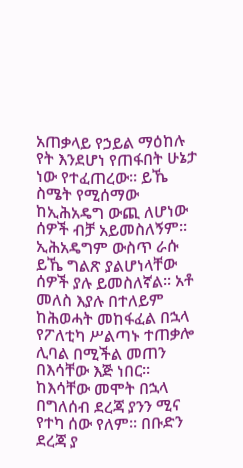አጠቃላይ የኃይል ማዕከሉ የት እንደሆነ የጠፋበት ሁኔታ ነው የተፈጠረው፡፡ ይኼ ስሜት የሚሰማው ከኢሕአዴግ ውጪ ለሆነው ሰዎች ብቻ አይመስለኝም፡፡ ኢሕአዴግም ውስጥ ራሱ ይኼ ግልጽ ያልሆነላቸው ሰዎች ያሉ ይመስለኛል፡፡ አቶ መለስ እያሉ በተለይም ከሕወሓት መከፋፈል በኋላ የፖለቲካ ሥልጣኑ ተጠቃሎ ሊባል በሚችል መጠን በእሳቸው እጅ ነበር፡፡ ከእሳቸው መሞት በኋላ በግለሰብ ደረጃ ያንን ሚና የተካ ሰው የለም፡፡ በቡድን ደረጃ ያ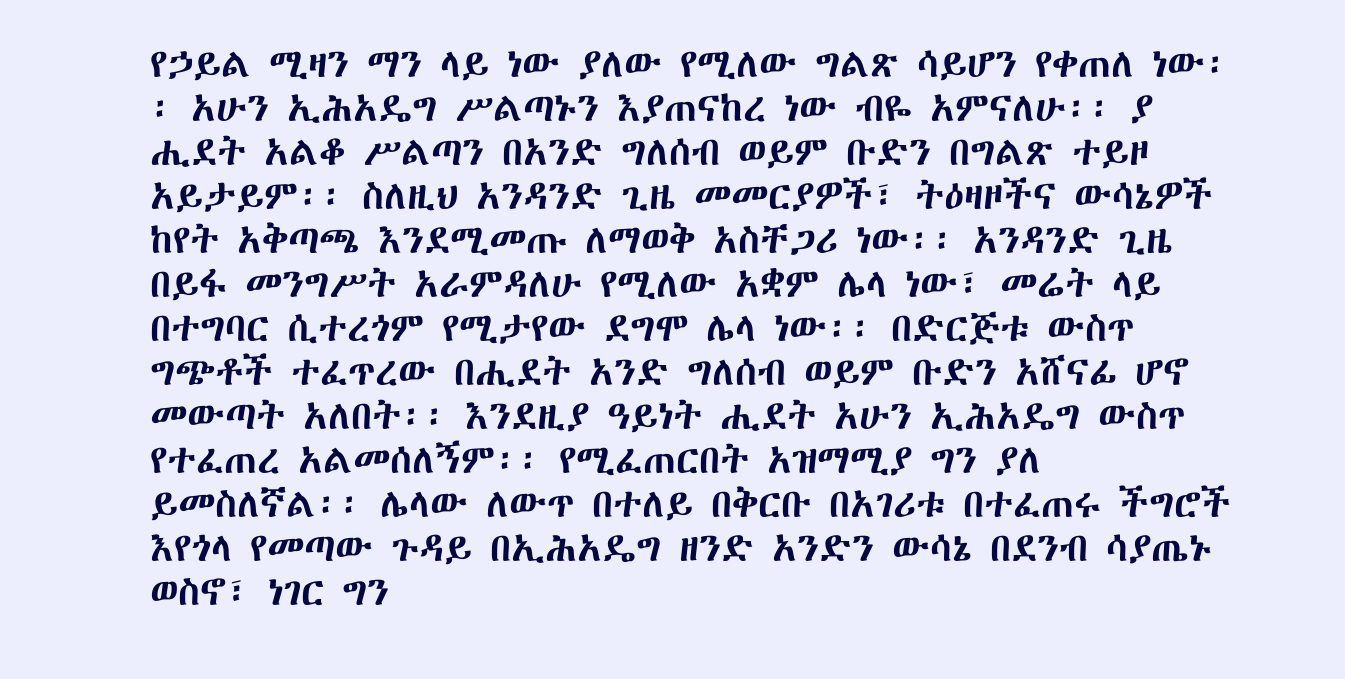የኃይል ሚዛን ማን ላይ ነው ያለው የሚለው ግልጽ ሳይሆን የቀጠለ ነው፡፡ አሁን ኢሕአዴግ ሥልጣኑን እያጠናከረ ነው ብዬ አምናለሁ፡፡ ያ ሒደት አልቆ ሥልጣን በአንድ ግለሰብ ወይም ቡድን በግልጽ ተይዞ አይታይም፡፡ ስለዚህ አንዳንድ ጊዜ መመርያዎች፣ ትዕዛዞችና ውሳኔዎች ከየት አቅጣጫ እንደሚመጡ ለማወቅ አስቸጋሪ ነው፡፡ አንዳንድ ጊዜ በይፋ መንግሥት አራምዳለሁ የሚለው አቋም ሌላ ነው፣ መሬት ላይ በተግባር ሲተረጎም የሚታየው ደግሞ ሌላ ነው፡፡ በድርጅቱ ውስጥ ግጭቶች ተፈጥረው በሒደት አንድ ግለሰብ ወይም ቡድን አሸናፊ ሆኖ መውጣት አለበት፡፡ እንደዚያ ዓይነት ሒደት አሁን ኢሕአዴግ ውስጥ የተፈጠረ አልመሰለኝም፡፡ የሚፈጠርበት አዝማሚያ ግን ያለ ይመስለኛል፡፡ ሌላው ለውጥ በተለይ በቅርቡ በአገሪቱ በተፈጠሩ ችግሮች እየጎላ የመጣው ጉዳይ በኢሕአዴግ ዘንድ አንድን ውሳኔ በደንብ ሳያጤኑ ወስኖ፣ ነገር ግን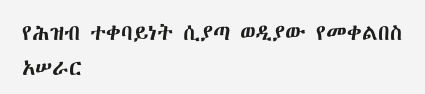የሕዝብ ተቀባይነት ሲያጣ ወዲያው የመቀልበስ አሠራር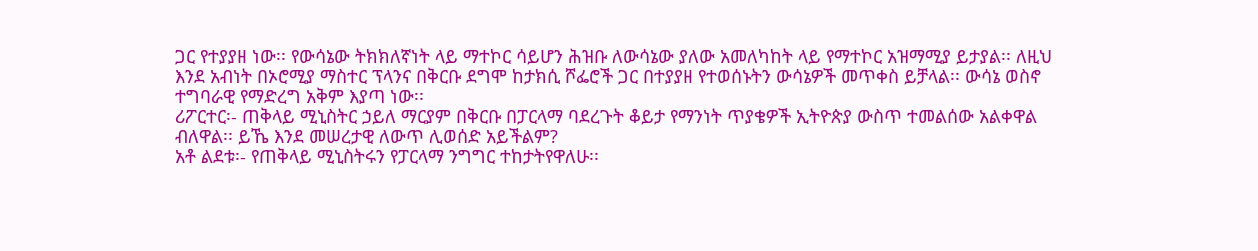ጋር የተያያዘ ነው፡፡ የውሳኔው ትክክለኛነት ላይ ማተኮር ሳይሆን ሕዝቡ ለውሳኔው ያለው አመለካከት ላይ የማተኮር አዝማሚያ ይታያል፡፡ ለዚህ እንደ አብነት በኦሮሚያ ማስተር ፕላንና በቅርቡ ደግሞ ከታክሲ ሾፌሮች ጋር በተያያዘ የተወሰኑትን ውሳኔዎች መጥቀስ ይቻላል፡፡ ውሳኔ ወስኖ ተግባራዊ የማድረግ አቅም እያጣ ነው፡፡
ሪፖርተር፡- ጠቅላይ ሚኒስትር ኃይለ ማርያም በቅርቡ በፓርላማ ባደረጉት ቆይታ የማንነት ጥያቄዎች ኢትዮጵያ ውስጥ ተመልሰው አልቀዋል ብለዋል፡፡ ይኼ እንደ መሠረታዊ ለውጥ ሊወሰድ አይችልም?
አቶ ልደቱ፡- የጠቅላይ ሚኒስትሩን የፓርላማ ንግግር ተከታትየዋለሁ፡፡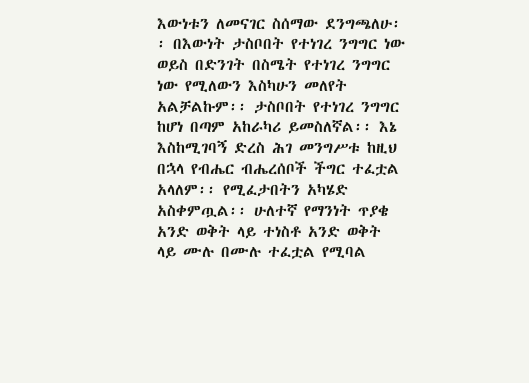እውነቱን ለመናገር ስሰማው ደንግጫለሁ፡፡ በእውነት ታስቦበት የተነገረ ንግግር ነው ወይስ በድንገት በስሜት የተነገረ ንግግር ነው የሚለውን እስካሁን መለየት አልቻልኩም፡፡ ታስቦበት የተነገረ ንግግር ከሆነ በጣም አከራካሪ ይመስለኛል፡፡ እኔ እስከሚገባኝ ድረስ ሕገ መንግሥቱ ከዚህ በኋላ የብሔር ብሔረሰቦች ችግር ተፈቷል አላለም፡፡ የሚፈታበትን አካሄድ አስቀምጧል፡፡ ሁለተኛ የማንነት ጥያቄ አንድ ወቅት ላይ ተነስቶ አንድ ወቅት ላይ ሙሉ በሙሉ ተፈቷል የሚባል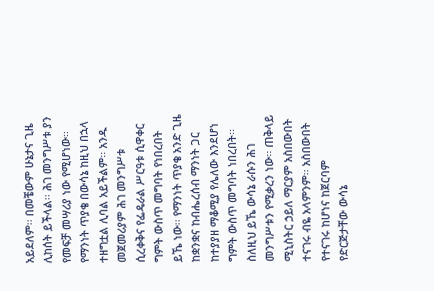አይደለም፡፡ በመቼውም ሁኔታና ጊዜ ሊከሰት ይችላል፡፡ ሕገ መንግሥቱ ያን የመፍቻ መሣሪያ ነው የሚሆነው፡፡ የማንነት ጥያቄ በውሳኔ ከዚህ በኋላ ተዘግቷል ሊባል አይችልም፡፡ አንዱ መጀመሪያም ሕገ መንግሥቱ ሲረቀቅና የፌዴራል ሥርዓቱ ሲዋቀር ግምት ውስጥ መግባት የነበረበት ይኼ ነው፡፡ የማንነት ጥያቄ አንድ ጊዜ ከቋንቋና ከብሔረሰብ ማንነት ጋር ከተያያዘ ማቆሚያ የሌለው እንደሆነ ግምት ውስጥ መግባት ነበረበት፡፡ ስለዚህ ይኼ ውሳኔ ራሱን ሕገ መንግሥቱን የሚቃረን ነው፡፡ ጠቅላይ ሚኒስትር ኃይለ ማርያም አስበውበት ተናገሩ ብዬ አላምንም፡፡ አስበውበት የተናገሩ ከሆነና ከጀርባም የድርጅታቸው ውሳኔ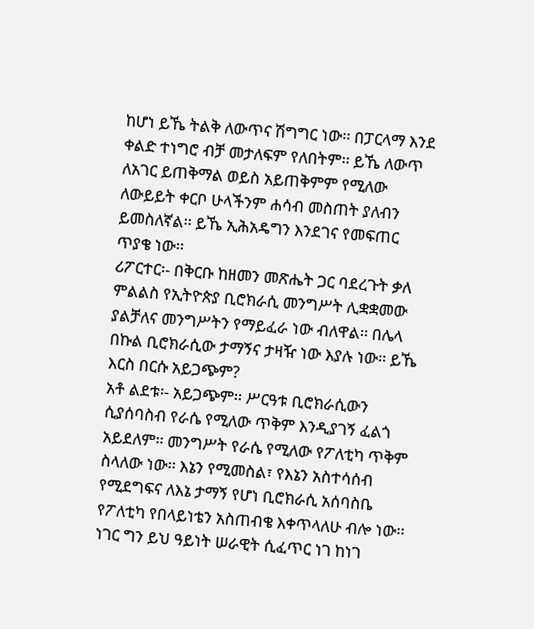ከሆነ ይኼ ትልቅ ለውጥና ሽግግር ነው፡፡ በፓርላማ እንደ ቀልድ ተነግሮ ብቻ መታለፍም የለበትም፡፡ ይኼ ለውጥ ለአገር ይጠቅማል ወይስ አይጠቅምም የሚለው ለውይይት ቀርቦ ሁላችንም ሐሳብ መስጠት ያለብን ይመስለኛል፡፡ ይኼ ኢሕአዴግን እንደገና የመፍጠር ጥያቄ ነው፡፡
ሪፖርተር፡- በቅርቡ ከዘመን መጽሔት ጋር ባደረጉት ቃለ ምልልስ የኢትዮጵያ ቢሮክራሲ መንግሥት ሊቋቋመው ያልቻለና መንግሥትን የማይፈራ ነው ብለዋል፡፡ በሌላ በኩል ቢሮክራሲው ታማኝና ታዛዥ ነው እያሉ ነው፡፡ ይኼ እርስ በርሱ አይጋጭም?
አቶ ልደቱ፡- አይጋጭም፡፡ ሥርዓቱ ቢሮክራሲውን ሲያሰባስብ የራሴ የሚለው ጥቅም እንዲያገኝ ፈልጎ አይደለም፡፡ መንግሥት የራሴ የሚለው የፖለቲካ ጥቅም ስላለው ነው፡፡ እኔን የሚመስል፣ የእኔን አስተሳሰብ የሚደግፍና ለእኔ ታማኝ የሆነ ቢሮክራሲ አሰባስቤ የፖለቲካ የበላይነቴን አስጠብቄ እቀጥላለሁ ብሎ ነው፡፡ ነገር ግን ይህ ዓይነት ሠራዊት ሲፈጥር ነገ ከነገ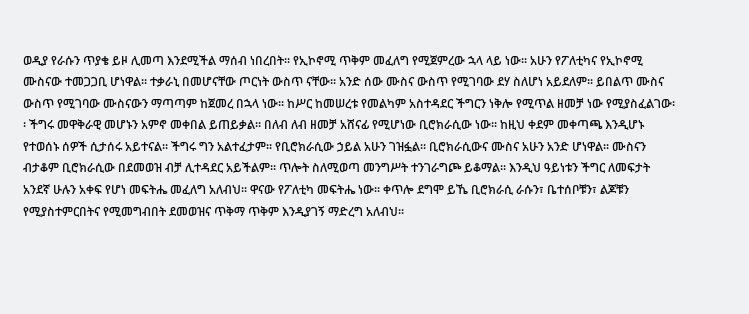ወዲያ የራሱን ጥያቄ ይዞ ሊመጣ እንደሚችል ማሰብ ነበረበት፡፡ የኢኮኖሚ ጥቅም መፈለግ የሚጀምረው ኋላ ላይ ነው፡፡ አሁን የፖለቲካና የኢኮኖሚ ሙስናው ተመጋጋቢ ሆነዋል፡፡ ተቃራኒ በመሆናቸው ጦርነት ውስጥ ናቸው፡፡ አንድ ሰው ሙስና ውስጥ የሚገባው ደሃ ስለሆነ አይደለም፡፡ ይበልጥ ሙስና ውስጥ የሚገባው ሙስናውን ማጣጣም ከጀመረ በኋላ ነው፡፡ ከሥር ከመሠረቱ የመልካም አስተዳደር ችግርን ነቅሎ የሚጥል ዘመቻ ነው የሚያስፈልገው፡፡ ችግሩ መዋቅራዊ መሆኑን አምኖ መቀበል ይጠይቃል፡፡ በለብ ለብ ዘመቻ አሸናፊ የሚሆነው ቢሮክራሲው ነው፡፡ ከዚህ ቀደም መቀጣጫ እንዲሆኑ የተወሰኑ ሰዎች ሲታሰሩ አይተናል፡፡ ችግሩ ግን አልተፈታም፡፡ የቢሮክራሲው ኃይል አሁን ገዝፏል፡፡ ቢሮክራሲውና ሙስና አሁን አንድ ሆነዋል፡፡ ሙስናን ብታቆም ቢሮክራሲው በደመወዝ ብቻ ሊተዳደር አይችልም፡፡ ጥሎት ስለሚወጣ መንግሥት ተንገራግጮ ይቆማል፡፡ እንዲህ ዓይነቱን ችግር ለመፍታት አንደኛ ሁሉን አቀፍ የሆነ መፍትሔ መፈለግ አለብህ፡፡ ዋናው የፖለቲካ መፍትሔ ነው፡፡ ቀጥሎ ደግሞ ይኼ ቢሮክራሲ ራሱን፣ ቤተሰቦቹን፣ ልጆቹን የሚያስተምርበትና የሚመግብበት ደመወዝና ጥቅማ ጥቅም እንዲያገኝ ማድረግ አለብህ፡፡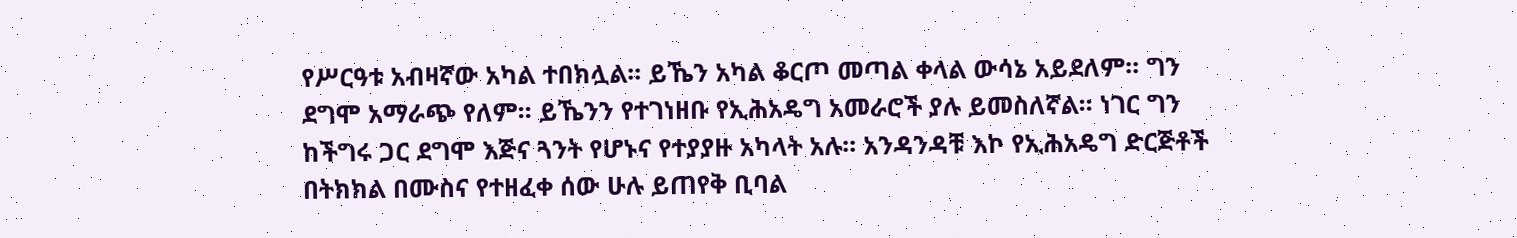የሥርዓቱ አብዛኛው አካል ተበክሏል፡፡ ይኼን አካል ቆርጦ መጣል ቀላል ውሳኔ አይደለም፡፡ ግን ደግሞ አማራጭ የለም፡፡ ይኼንን የተገነዘቡ የኢሕአዴግ አመራሮች ያሉ ይመስለኛል፡፡ ነገር ግን ከችግሩ ጋር ደግሞ እጅና ጓንት የሆኑና የተያያዙ አካላት አሉ፡፡ አንዳንዳቹ እኮ የኢሕአዴግ ድርጅቶች በትክክል በሙስና የተዘፈቀ ሰው ሁሉ ይጠየቅ ቢባል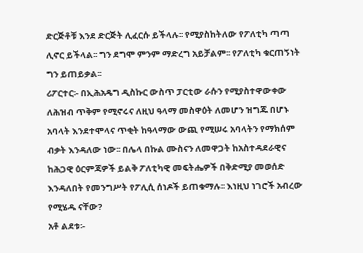ድርጅቶቹ እንደ ድርጅት ሊፈርሱ ይችላሉ፡፡ የሚያስከትለው የፖለቲካ ጣጣ ሊኖር ይችላል፡፡ ግን ደግሞ ምንም ማድረግ አይቻልም፡፡ የፖለቲካ ቁርጠኝነት ግን ይጠይቃል፡፡
ሪፖርተር፡- በኢሕአዴግ ዲስኩር ውስጥ ፓርቲው ራሱን የሚያስተዋውቀው ለሕዝብ ጥቅም የሚኖሩና ለዚህ ዓላማ መስዋዕት ለመሆን ዝግጁ በሆኑ አባላት እንደተሞላና ጥቂት ከዓላማው ውጪ የሚሠሩ አባላትን የማክሰም ብቃት እንዳለው ነው፡፡ በሌላ በኩል ሙስናን ለመዋጋት ከአስተዳደራዊና ከሕጋዊ ዕርምጃዎች ይልቅ ፖለቲካዊ መፍትሔዎች በቅድሚያ መወሰድ እንዳለበት የመንግሥት የፖሊሲ ሰነዶች ይጠቁማሉ፡፡ እነዚህ ነገሮች አብረው የሚሄዱ ናቸው?
አቶ ልደቱ፡-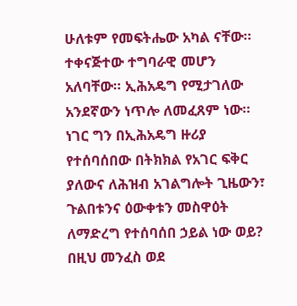ሁለቱም የመፍትሔው አካል ናቸው፡፡ ተቀናጅተው ተግባራዊ መሆን አለባቸው፡፡ ኢሕአዴግ የሚታገለው አንደኛውን ነጥሎ ለመፈጸም ነው፡፡ ነገር ግን በኢሕአዴግ ዙሪያ የተሰባሰበው በትክክል የአገር ፍቅር ያለውና ለሕዝብ አገልግሎት ጊዜውን፣ ጉልበቱንና ዕውቀቱን መስዋዕት ለማድረግ የተሰባሰበ ኃይል ነው ወይ? በዚህ መንፈስ ወደ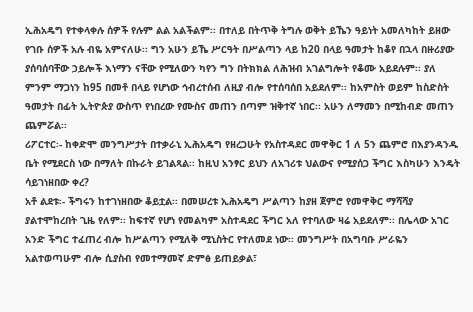ኢሕአዴግ የተቀላቀሉ ሰዎች የሉም ልል አልችልም፡፡ በተለይ በትጥቅ ትግሉ ወቅት ይኼን ዓይነት አመለካከት ይዘው የገቡ ሰዎች አሉ ብዬ አምናለሁ፡፡ ግን አሁን ይኼ ሥርዓት በሥልጣን ላይ ከ20 በላይ ዓመታት ከቆየ በኋላ በዙሪያው ያሰባሰባቸው ኃይሎች እነማን ናቸው የሚለውን ካየን ግን በትክክል ለሕዝብ አገልግሎት የቆሙ አይደሉም፡፡ ያለ ምንም ማጋነን ከ95 በመቶ በላይ የሆነው ኅብረተሰብ ለዚያ ብሎ የተሰባሰበ አይደለም፡፡ ከአምስት ወይም ከስድስት ዓመታት በፊት ኢትዮጵያ ውስጥ የነበረው የሙስና መጠን በጣም ዝቅተኛ ነበር፡፡ አሁን ለማመን በሚከብድ መጠን ጨምሯል፡፡
ሪፖርተር፡- ከቀድሞ መንግሥታት በተቃራኒ ኢሕአዴግ የዘረጋሁት የአስተዳደር መዋቅር 1 ለ 5ን ጨምሮ በእያንዳንዱ ቤት የሚደርስ ነው በማለት በኩራት ይገልጻል፡፡ ከዚህ አንፃር ይህን ለአገሪቱ ህልውና የሚያሰጋ ችግር እስካሁን እንዴት ሳይገነዘበው ቀረ?
አቶ ልደቱ፡- ችግሩን ከተገነዘበው ቆይቷል፡፡ በመሠረቱ ኢሕአዴግ ሥልጣን ከያዘ ጀምሮ የመዋቅር ማሻሻያ ያልተሞከረበት ጊዜ የለም፡፡ ከፍተኛ የሆነ የመልካም አስተዳደር ችግር አለ የተባለው ዛሬ አይደለም፡፡ በሌላው አገር አንድ ችግር ተፈጠረ ብሎ ከሥልጣን የሚለቅ ሚኒስትር የተለመደ ነው፡፡ መንግሥት በአግባቡ ሥራዬን አልተወጣሁም ብሎ ሲያስብ የመተማመኛ ድምፅ ይጠይቃል፣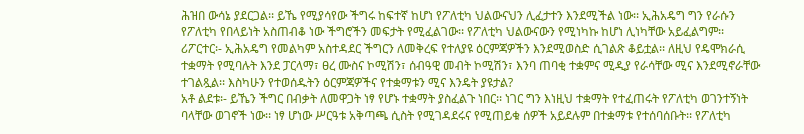ሕዝበ ውሳኔ ያደርጋል፡፡ ይኼ የሚያሳየው ችግሩ ከፍተኛ ከሆነ የፖለቲካ ህልውናህን ሊፈታተን እንደሚችል ነው፡፡ ኢሕአዴግ ግን የራሱን የፖለቲካ የበላይነት አስጠብቆ ነው ችግሮችን መፍታት የሚፈልገው፡፡ የፖለቲካ ህልውናውን የሚነካኩ ከሆነ ሊነካቸው አይፈልግም፡፡
ሪፖርተር፡- ኢሕአዴግ የመልካም አስተዳደር ችግርን ለመቅረፍ የተለያዩ ዕርምጃዎችን እንደሚወስድ ሲገልጽ ቆይቷል፡፡ ለዚህ የዴሞክራሲ ተቋማት የሚባሉት እንደ ፓርላማ፣ ፀረ ሙስና ኮሚሽን፣ ሰብዓዊ መብት ኮሚሽን፣ እንባ ጠባቂ ተቋምና ሚዲያ የራሳቸው ሚና እንደሚኖራቸው ተገልጿል፡፡ እስካሁን የተወሰዱትን ዕርምጃዎችና የተቋማቱን ሚና እንዴት ያዩታል?
አቶ ልደቱ፡- ይኼን ችግር በብቃት ለመዋጋት ነፃ የሆኑ ተቋማት ያስፈልጉ ነበር፡፡ ነገር ግን እነዚህ ተቋማት የተፈጠሩት የፖለቲካ ወገንተኝነት ባላቸው ወገኖች ነው፡፡ ነፃ ሆነው ሥርዓቱ አቅጣጫ ሲስት የሚገዳደሩና የሚጠይቁ ሰዎች አይደሉም በተቋማቱ የተሰባሰቡት፡፡ የፖለቲካ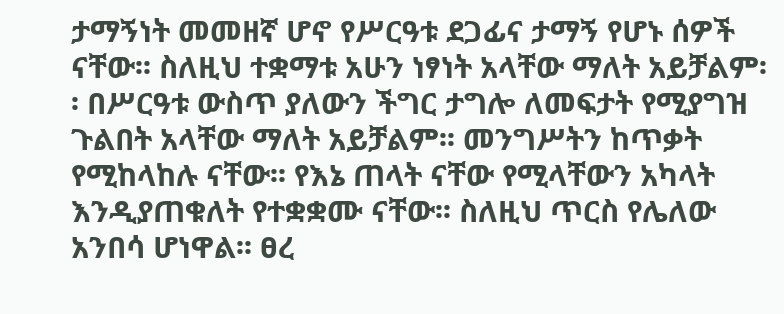ታማኝነት መመዘኛ ሆኖ የሥርዓቱ ደጋፊና ታማኝ የሆኑ ሰዎች ናቸው፡፡ ስለዚህ ተቋማቱ አሁን ነፃነት አላቸው ማለት አይቻልም፡፡ በሥርዓቱ ውስጥ ያለውን ችግር ታግሎ ለመፍታት የሚያግዝ ጉልበት አላቸው ማለት አይቻልም፡፡ መንግሥትን ከጥቃት የሚከላከሉ ናቸው፡፡ የእኔ ጠላት ናቸው የሚላቸውን አካላት እንዲያጠቁለት የተቋቋሙ ናቸው፡፡ ስለዚህ ጥርስ የሌለው አንበሳ ሆነዋል፡፡ ፀረ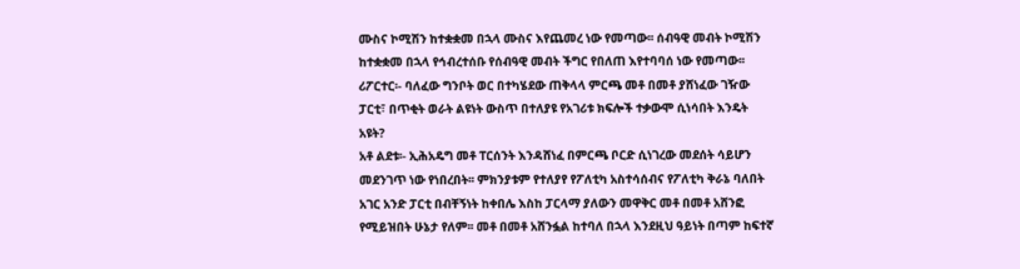ሙስና ኮሚሽን ከተቋቋመ በኋላ ሙስና እየጨመረ ነው የመጣው፡፡ ሰብዓዊ መብት ኮሚሽን ከተቋቋመ በኋላ የኅብረተሰቡ የሰብዓዊ መብት ችግር የበለጠ እየተባባሰ ነው የመጣው፡፡
ሪፖርተር፡- ባለፈው ግንቦት ወር በተካሄደው ጠቅላላ ምርጫ መቶ በመቶ ያሸነፈው ገዥው ፓርቲ፣ በጥቂት ወራት ልዩነት ውስጥ በተለያዩ የአገሪቱ ክፍሎች ተቃውሞ ሲነሳበት እንዴት አዩት?
አቶ ልደቱ፡- ኢሕአዴግ መቶ ፐርሰንት እንዳሸነፈ በምርጫ ቦርድ ሲነገረው መደሰት ሳይሆን መደንገጥ ነው የነበረበት፡፡ ምክንያቱም የተለያየ የፖለቲካ አስተሳሰብና የፖለቲካ ቅራኔ ባለበት አገር አንድ ፓርቲ በብቸኝነት ከቀበሌ እስከ ፓርላማ ያለውን መዋቅር መቶ በመቶ አሸንፎ የሚይዝበት ሁኔታ የለም፡፡ መቶ በመቶ አሸንፏል ከተባለ በኋላ እንደዚህ ዓይነት በጣም ከፍተኛ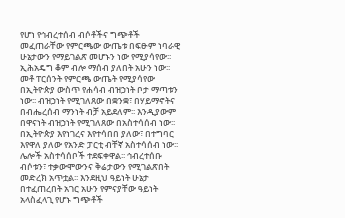የሆነ የኅብረተሰብ ብሶቶችና ግጭቶች መፈጠራቸው የምርጫው ውጤቱ በፍፁም ነባራዊ ሁኔታውን የማይገልጽ መሆኑን ነው የሚያሳየው፡፡ ኢሕአዴግ ቆም ብሎ ማሰብ ያለበት አሁን ነው፡፡ መቶ ፐርሰንት የምርጫ ውጤት የሚያሳየው በኢትዮጵያ ውስጥ የሐሳብ ብዝኃነት ቦታ ማጣቱን ነው፡፡ ብዝኃነት የሚገለጸው በቋንቋ፣ በሃይማኖትና በብሔረሰብ ማንነት ብቻ አይደለም፡፡ እንዲያውም በዋናነት ብዝኃነት የሚገለጸው በአስተሳሰብ ነው፡፡ በኢትዮጵያ እየነገረና እየተሳበበ ያለው፣ በተግባር እየዋለ ያለው የአንድ ፓርቲ ብቸኛ አስተሳሰብ ነው፡፡ ሌሎች አስተሳሰቦች ተደፍቀዋል፡፡ ኅብረተሰቡ ብሶቱን፣ ተቃውሞውንና ቅሬታውን የሚገልጽበት መድረክ አጥቷል፡፡ እንደዚህ ዓይነት ሁኔታ በተፈጠረበት አገር አሁን የምናያቸው ዓይነት አላስፈላጊ የሆኑ ግጭቶች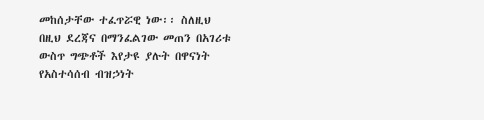መከሰታቸው ተፈጥሯዊ ነው፡፡ ስለዚህ በዚህ ደረጃና በማንፈልገው መጠን በአገሪቱ ውስጥ ግጭቶች እየታዩ ያሉት በዋናነት የአስተሳሰብ ብዝኃነት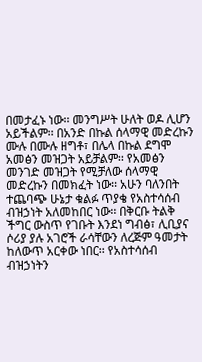በመታፈኑ ነው፡፡ መንግሥት ሁለት ወዶ ሊሆን አይችልም፡፡ በአንድ በኩል ሰላማዊ መድረኩን ሙሉ በሙሉ ዘግቶ፣ በሌላ በኩል ደግሞ አመፅን መዝጋት አይቻልም፡፡ የአመፅን መንገድ መዝጋት የሚቻለው ሰላማዊ መድረኩን በመክፈት ነው፡፡ አሁን ባለንበት ተጨባጭ ሁኔታ ቁልፉ ጥያቄ የአስተሳሰብ ብዝኃነት አለመከበር ነው፡፡ በቅርቡ ትልቅ ችግር ውስጥ የገቡት እንደነ ግብፅ፣ ሊቢያና ሶሪያ ያሉ አገሮች ራሳቸውን ለረጅም ዓመታት ከለውጥ አርቀው ነበር፡፡ የአስተሳሰብ ብዝኃነትን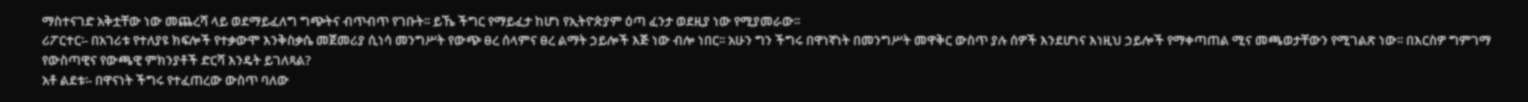ማስተናገድ አቅቷቸው ነው መጨረሻ ላይ ወደማይፈለግ ግጭትና ብጥብጥ የገቡት፡፡ ይኼ ችግር የማይፈታ ከሆነ የኢትዮጵያም ዕጣ ፈንታ ወደዚያ ነው የሚያመራው፡፡
ሪፖርተር፡- በአገሪቱ የተለያዩ ክፍሎች የተቃውሞ እንቅስቃሴ መጀመሪያ ሲነሳ መንግሥት የውጭ ፀረ ሰላምና ፀረ ልማት ኃይሎች እጅ ነው ብሎ ነበር፡፡ አሁን ግን ችግሩ በዋነኛነት በመንግሥት መዋቅር ውስጥ ያሉ ሰዎች እንደሆነና እነዚህ ኃይሎች የማቀጣጠል ሚና መጫወታቸውን የሚገልጽ ነው፡፡ በእርስዎ ግምገማ የውስጣዊና የውጫዊ ምክንያቶች ድርሻ እንዴት ይገለጻል?
አቶ ልደቱ፡- በዋናነት ችግሩ የተፈጠረው ውስጥ ባለው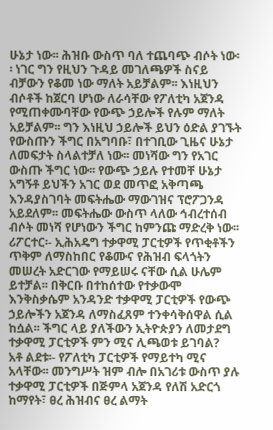ሁኔታ ነው፡፡ ሕዝቡ ውስጥ ባለ ተጨባጭ ብሶት ነው፡፡ ነገር ግን የዚህን ጉዳይ መገለጫዎች ስናይ ብቻውን የቆመ ነው ማለት አይቻልም፡፡ እነዚህን ብሶቶች ከጀርባ ሆነው ለራሳቸው የፖለቲካ አጀንዳ የሚጠቀሙባቸው የውጭ ኃይሎች የሉም ማለት አይቻልም፡፡ ግን እነዚህ ኃይሎች ይህን ዕድል ያገኙት የውስጡን ችግር በአግባቡ፣ በተገቢው ጊዜና ሁኔታ ለመፍታት ስላልተቻለ ነው፡፡ መነሻው ግን የአገር ውስጡ ችግር ነው፡፡ የውጭ ኃይሉ የተመቸ ሁኔታ አግኝቶ ይህችን አገር ወደ መጥፎ አቅጣጫ እንዳያስገባት መፍትሔው ማውገዝና ፕሮፖጋንዳ አይደለም፡፡ መፍትሔው ውስጥ ላለው ኅብረተሰብ ብሶት መነሻ የሆነውን ችግር ከምንጩ ማድረቅ ነው፡፡
ሪፖርተር፡- ኢሕአዴግ ተቃዋሚ ፓርቲዎች የጥቂቶችን ጥቅም ለማስከበር የቆሙና የሕዝብ ፍላጎትን መሠረት አድርገው የማይሠሩ ናቸው ሲል ሁሌም ይተቻል፡፡ በቅርቡ በተከሰተው የተቃውሞ እንቅስቃሴም አንዳንድ ተቃዋሚ ፓርቲዎች የውጭ ኃይሎችን አጀንዳ ለማስፈጸም ተንቀሳቅሰዋል ሲል ከሷል፡፡ ችግር ላይ ያለችውን ኢትዮጵያን ለመታደግ ተቃዋሚ ፓርቲዎች ምን ሚና ሊጫወቱ ይገባል?
አቶ ልደቱ፡- የፖለቲካ ፓርቲዎች የማይተካ ሚና አላቸው፡፡ መንግሥት ዝም ብሎ በአገሪቱ ውስጥ ያሉ ተቃዋሚ ፓርቲዎች በጅምላ አጀንዳ የለሽ አድርጎ ከማየት፣ ፀረ ሕዝብና ፀረ ልማት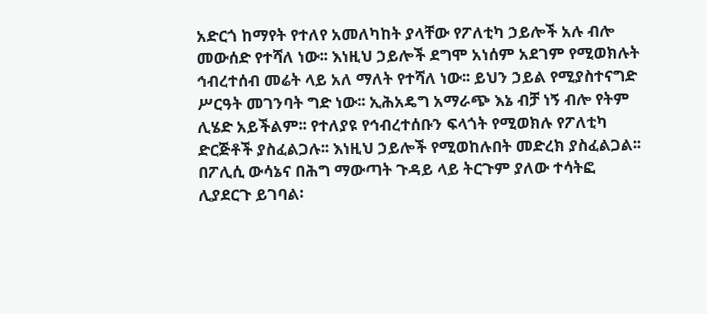አድርጎ ከማየት የተለየ አመለካከት ያላቸው የፖለቲካ ኃይሎች አሉ ብሎ መውሰድ የተሻለ ነው፡፡ እነዚህ ኃይሎች ደግሞ አነሰም አደገም የሚወክሉት ኅብረተሰብ መሬት ላይ አለ ማለት የተሻለ ነው፡፡ ይህን ኃይል የሚያስተናግድ ሥርዓት መገንባት ግድ ነው፡፡ ኢሕአዴግ አማራጭ እኔ ብቻ ነኝ ብሎ የትም ሊሄድ አይችልም፡፡ የተለያዩ የኅብረተሰቡን ፍላጎት የሚወክሉ የፖለቲካ ድርጅቶች ያስፈልጋሉ፡፡ እነዚህ ኃይሎች የሚወከሉበት መድረክ ያስፈልጋል፡፡ በፖሊሲ ውሳኔና በሕግ ማውጣት ጉዳይ ላይ ትርጉም ያለው ተሳትፎ ሊያደርጉ ይገባል፡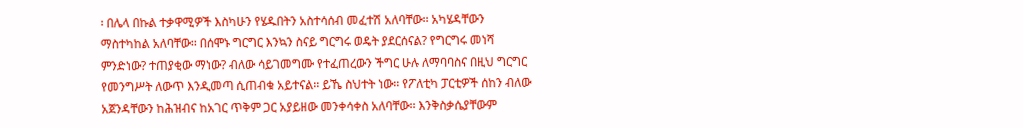፡ በሌላ በኩል ተቃዋሚዎች እስካሁን የሄዱበትን አስተሳሰብ መፈተሽ አለባቸው፡፡ አካሄዳቸውን ማስተካከል አለባቸው፡፡ በሰሞኑ ግርግር እንኳን ስናይ ግርግሩ ወዴት ያደርሰናል? የግርግሩ መነሻ ምንድነው? ተጠያቂው ማነው? ብለው ሳይገመግሙ የተፈጠረውን ችግር ሁሉ ለማባባስና በዚህ ግርግር የመንግሥት ለውጥ እንዲመጣ ሲጠብቁ አይተናል፡፡ ይኼ ስህተት ነው፡፡ የፖለቲካ ፓርቲዎች ሰከን ብለው አጀንዳቸውን ከሕዝብና ከአገር ጥቅም ጋር አያይዘው መንቀሳቀስ አለባቸው፡፡ እንቅስቃሴያቸውም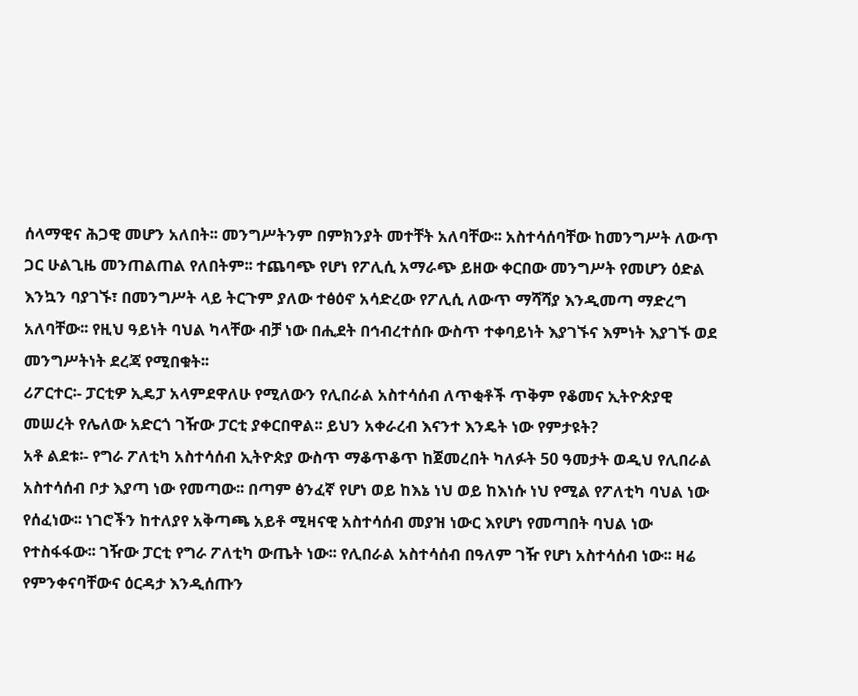ሰላማዊና ሕጋዊ መሆን አለበት፡፡ መንግሥትንም በምክንያት መተቸት አለባቸው፡፡ አስተሳሰባቸው ከመንግሥት ለውጥ ጋር ሁልጊዜ መንጠልጠል የለበትም፡፡ ተጨባጭ የሆነ የፖሊሲ አማራጭ ይዘው ቀርበው መንግሥት የመሆን ዕድል እንኳን ባያገኙ፣ በመንግሥት ላይ ትርጉም ያለው ተፅዕኖ አሳድረው የፖሊሲ ለውጥ ማሻሻያ እንዲመጣ ማድረግ አለባቸው፡፡ የዚህ ዓይነት ባህል ካላቸው ብቻ ነው በሒደት በኅብረተሰቡ ውስጥ ተቀባይነት እያገኙና እምነት እያገኙ ወደ መንግሥትነት ደረጃ የሚበቁት፡፡
ሪፖርተር፡- ፓርቲዎ ኢዴፓ አላምደዋለሁ የሚለውን የሊበራል አስተሳሰብ ለጥቂቶች ጥቅም የቆመና ኢትዮጵያዊ መሠረት የሌለው አድርጎ ገዥው ፓርቲ ያቀርበዋል፡፡ ይህን አቀራረብ እናንተ እንዴት ነው የምታዩት?
አቶ ልደቱ፡- የግራ ፖለቲካ አስተሳሰብ ኢትዮጵያ ውስጥ ማቆጥቆጥ ከጀመረበት ካለፉት 50 ዓመታት ወዲህ የሊበራል አስተሳሰብ ቦታ እያጣ ነው የመጣው፡፡ በጣም ፅንፈኛ የሆነ ወይ ከእኔ ነህ ወይ ከእነሱ ነህ የሚል የፖለቲካ ባህል ነው የሰፈነው፡፡ ነገሮችን ከተለያየ አቅጣጫ አይቶ ሚዛናዊ አስተሳሰብ መያዝ ነውር እየሆነ የመጣበት ባህል ነው የተስፋፋው፡፡ ገዥው ፓርቲ የግራ ፖለቲካ ውጤት ነው፡፡ የሊበራል አስተሳሰብ በዓለም ገዥ የሆነ አስተሳሰብ ነው፡፡ ዛሬ የምንቀናባቸውና ዕርዳታ እንዲሰጡን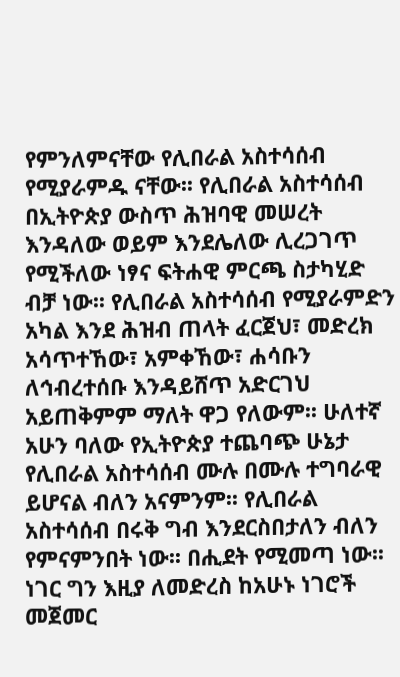የምንለምናቸው የሊበራል አስተሳሰብ የሚያራምዱ ናቸው፡፡ የሊበራል አስተሳሰብ በኢትዮጵያ ውስጥ ሕዝባዊ መሠረት እንዳለው ወይም እንደሌለው ሊረጋገጥ የሚችለው ነፃና ፍትሐዊ ምርጫ ስታካሂድ ብቻ ነው፡፡ የሊበራል አስተሳሰብ የሚያራምድን አካል እንደ ሕዝብ ጠላት ፈርጀህ፣ መድረክ አሳጥተኸው፣ አምቀኸው፣ ሐሳቡን ለኅብረተሰቡ እንዳይሸጥ አድርገህ አይጠቅምም ማለት ዋጋ የለውም፡፡ ሁለተኛ አሁን ባለው የኢትዮጵያ ተጨባጭ ሁኔታ የሊበራል አስተሳሰብ ሙሉ በሙሉ ተግባራዊ ይሆናል ብለን አናምንም፡፡ የሊበራል አስተሳሰብ በሩቅ ግብ እንደርስበታለን ብለን የምናምንበት ነው፡፡ በሒደት የሚመጣ ነው፡፡ ነገር ግን እዚያ ለመድረስ ከአሁኑ ነገሮች መጀመር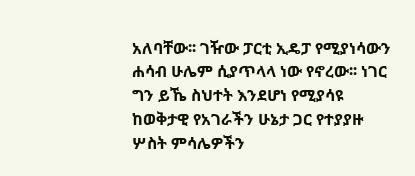አለባቸው፡፡ ገዥው ፓርቲ ኢዴፓ የሚያነሳውን ሐሳብ ሁሌም ሲያጥላላ ነው የኖረው፡፡ ነገር ግን ይኼ ስህተት እንደሆነ የሚያሳዩ ከወቅታዊ የአገራችን ሁኔታ ጋር የተያያዙ ሦስት ምሳሌዎችን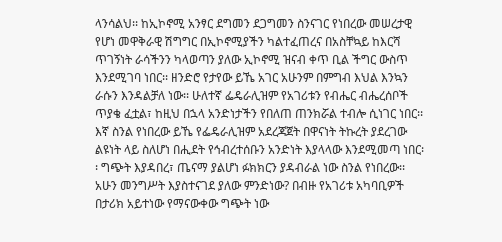ላንሳልህ፡፡ ከኢኮኖሚ አንፃር ደግመን ደጋግመን ስንናገር የነበረው መሠረታዊ የሆነ መዋቅራዊ ሽግግር በኢኮኖሚያችን ካልተፈጠረና በአስቸኳይ ከእርሻ ጥገኝነት ራሳችንን ካላወጣን ያለው ኢኮኖሚ ዝናብ ቀጥ ቢል ችግር ውስጥ እንደሚገባ ነበር፡፡ ዘንድሮ የታየው ይኼ አገር አሁንም በምግብ እህል እንኳን ራሱን እንዳልቻለ ነው፡፡ ሁለተኛ ፌዴራሊዝም የአገሪቱን የብሔር ብሔረሰቦች ጥያቄ ፈቷል፣ ከዚህ በኋላ አንድነታችን የበለጠ ጠንክሯል ተብሎ ሲነገር ነበር፡፡ እኛ ስንል የነበረው ይኼ የፌዴራሊዝም አደረጃጀት በዋናነት ትኩረት ያደረገው ልዩነት ላይ ስለሆነ በሒደት የኅብረተሰቡን አንድነት እያላላው እንደሚመጣ ነበር፡፡ ግጭት እያዳበረ፣ ጤናማ ያልሆነ ፉክክርን ያዳብራል ነው ስንል የነበረው፡፡ አሁን መንግሥት እያስተናገደ ያለው ምንድነው? በብዙ የአገሪቱ አካባቢዎች በታሪክ አይተነው የማናውቀው ግጭት ነው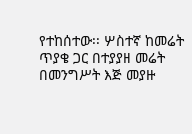የተከሰተው፡፡ ሦስተኛ ከመሬት ጥያቄ ጋር በተያያዘ መሬት በመንግሥት እጅ መያዙ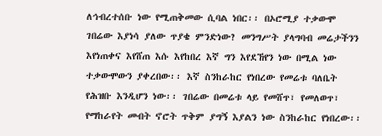ለኅብረተሰቡ ነው የሚጠቅመው ሲባል ነበር፡፡ በኦሮሚያ ተቃውሞ ገበሬው እያነሳ ያለው ጥያቄ ምንድነው? መንግሥት ያላግባብ መሬታችንን እየነጠቀና እየሸጠ እሱ እየከበረ እኛ ግን እየደኸየን ነው በሚል ነው ተቃውሞውን ያቀረበው፡፡ እኛ ስንከራከር የነበረው የመሬቱ ባለቤት የሕዝቡ እንዲሆን ነው፡፡ ገበሬው በመሬቱ ላይ የመሸጥ፣ የመለወጥ፣ የማከራየት መብት ኖሮት ጥቅም ያግኝ እያልን ነው ስንከራከር የነበረው፡፡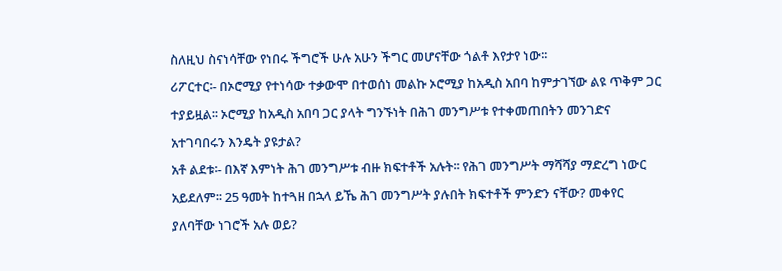ስለዚህ ስናነሳቸው የነበሩ ችግሮች ሁሉ አሁን ችግር መሆናቸው ጎልቶ እየታየ ነው፡፡
ሪፖርተር፡- በኦሮሚያ የተነሳው ተቃውሞ በተወሰነ መልኩ ኦሮሚያ ከአዲስ አበባ ከምታገኘው ልዩ ጥቅም ጋር ተያይዟል፡፡ ኦሮሚያ ከአዲስ አበባ ጋር ያላት ግንኙነት በሕገ መንግሥቱ የተቀመጠበትን መንገድና አተገባበሩን እንዴት ያዩታል?
አቶ ልደቱ፡- በእኛ እምነት ሕገ መንግሥቱ ብዙ ክፍተቶች አሉት፡፡ የሕገ መንግሥት ማሻሻያ ማድረግ ነውር አይደለም፡፡ 25 ዓመት ከተጓዘ በኋላ ይኼ ሕገ መንግሥት ያሉበት ክፍተቶች ምንድን ናቸው? መቀየር ያለባቸው ነገሮች አሉ ወይ?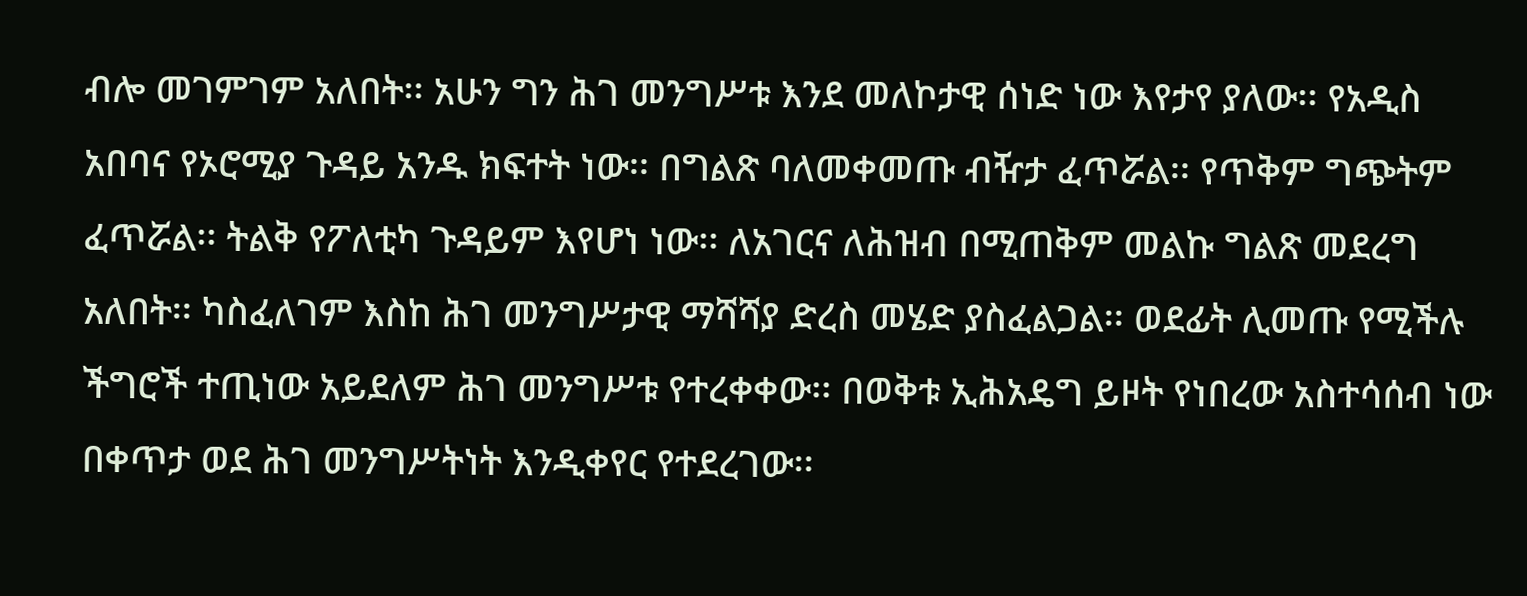ብሎ መገምገም አለበት፡፡ አሁን ግን ሕገ መንግሥቱ እንደ መለኮታዊ ሰነድ ነው እየታየ ያለው፡፡ የአዲስ አበባና የኦሮሚያ ጉዳይ አንዱ ክፍተት ነው፡፡ በግልጽ ባለመቀመጡ ብዥታ ፈጥሯል፡፡ የጥቅም ግጭትም ፈጥሯል፡፡ ትልቅ የፖለቲካ ጉዳይም እየሆነ ነው፡፡ ለአገርና ለሕዝብ በሚጠቅም መልኩ ግልጽ መደረግ አለበት፡፡ ካስፈለገም እስከ ሕገ መንግሥታዊ ማሻሻያ ድረስ መሄድ ያስፈልጋል፡፡ ወደፊት ሊመጡ የሚችሉ ችግሮች ተጢነው አይደለም ሕገ መንግሥቱ የተረቀቀው፡፡ በወቅቱ ኢሕአዴግ ይዞት የነበረው አስተሳሰብ ነው በቀጥታ ወደ ሕገ መንግሥትነት እንዲቀየር የተደረገው፡፡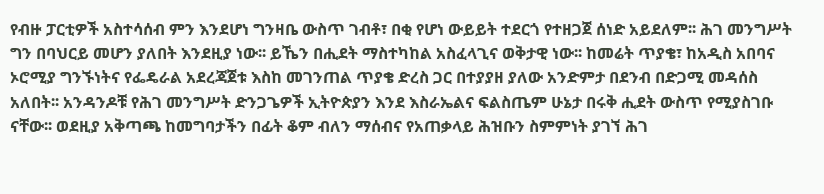የብዙ ፓርቲዎች አስተሳሰብ ምን እንደሆነ ግንዛቤ ውስጥ ገብቶ፣ በቂ የሆነ ውይይት ተደርጎ የተዘጋጀ ሰነድ አይደለም፡፡ ሕገ መንግሥት ግን በባህርይ መሆን ያለበት እንደዚያ ነው፡፡ ይኼን በሒደት ማስተካከል አስፈላጊና ወቅታዊ ነው፡፡ ከመሬት ጥያቄ፣ ከአዲስ አበባና ኦሮሚያ ግንኙነትና የፌዴራል አደረጃጀቱ እስከ መገንጠል ጥያቄ ድረስ ጋር በተያያዘ ያለው አንድምታ በደንብ በድጋሚ መዳሰስ አለበት፡፡ አንዳንዶቹ የሕገ መንግሥት ድንጋጌዎች ኢትዮጵያን እንደ እስራኤልና ፍልስጤም ሁኔታ በሩቅ ሒደት ውስጥ የሚያስገቡ ናቸው፡፡ ወደዚያ አቅጣጫ ከመግባታችን በፊት ቆም ብለን ማሰብና የአጠቃላይ ሕዝቡን ስምምነት ያገኘ ሕገ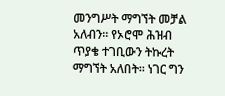መንግሥት ማግኘት መቻል አለብን፡፡ የኦሮሞ ሕዝብ ጥያቄ ተገቢውን ትኩረት ማግኘት አለበት፡፡ ነገር ግን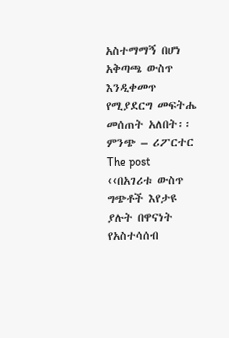አስተማማኝ በሆነ አቅጣጫ ውስጥ እንዲቀመጥ የሚያደርግ መፍትሔ መሰጠት አለበት፡፡
ምንጭ – ሪፖርተር
The post ‹‹በአገሪቱ ውስጥ ግጭቶች እየታዩ ያሉት በዋናነት የአስተሳሰብ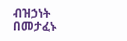ብዝኃነት በመታፈኑ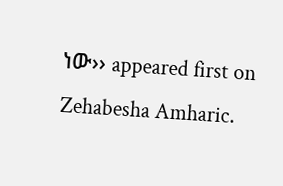ነው›› appeared first on Zehabesha Amharic.